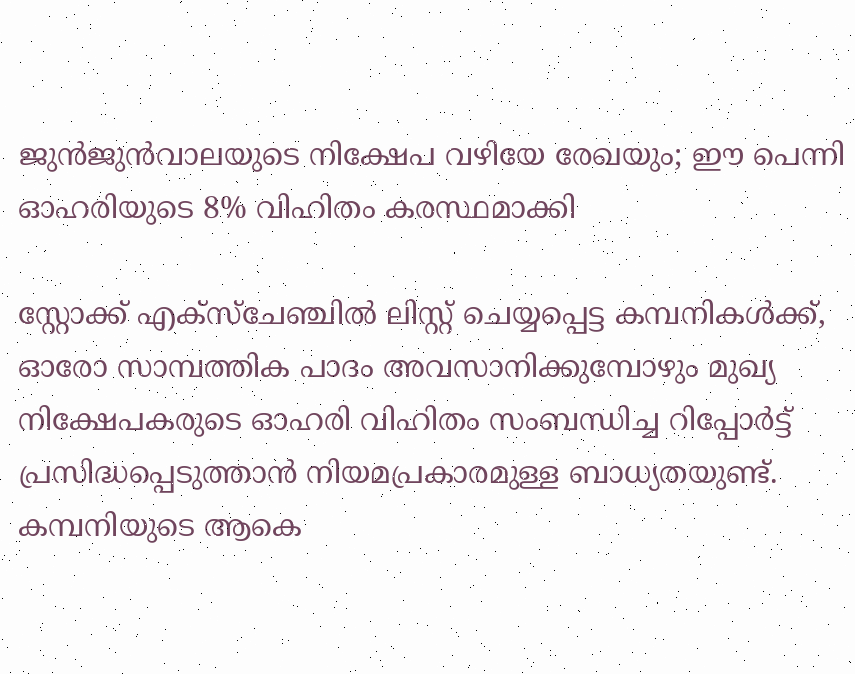ജുന്‍ജുന്‍വാലയുടെ നിക്ഷേപ വഴിയേ രേഖയും; ഈ പെന്നി ഓഹരിയുടെ 8% വിഹിതം കരസ്ഥമാക്കി

സ്റ്റോക്ക് എക്‌സ്‌ചേഞ്ചില്‍ ലിസ്റ്റ് ചെയ്യപ്പെട്ട കമ്പനികള്‍ക്ക്, ഓരോ സാമ്പത്തിക പാദം അവസാനിക്കുമ്പോഴും മുഖ്യ നിക്ഷേപകരുടെ ഓഹരി വിഹിതം സംബന്ധിച്ച റിപ്പോര്‍ട്ട് പ്രസിദ്ധപ്പെടുത്താന്‍ നിയമപ്രകാരമുള്ള ബാധ്യതയുണ്ട്. കമ്പനിയുടെ ആകെ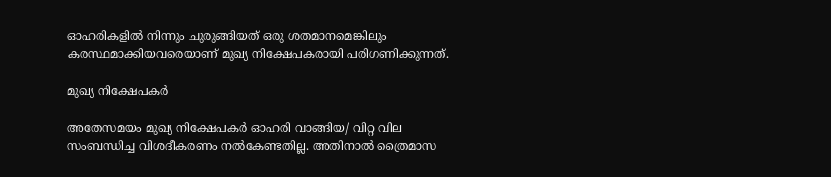ഓഹരികളില്‍ നിന്നും ചുരുങ്ങിയത് ഒരു ശതമാനമെങ്കിലും കരസ്ഥമാക്കിയവരെയാണ് മുഖ്യ നിക്ഷേപകരായി പരിഗണിക്കുന്നത്.

മുഖ്യ നിക്ഷേപകര്‍

അതേസമയം മുഖ്യ നിക്ഷേപകര്‍ ഓഹരി വാങ്ങിയ/ വിറ്റ വില സംബന്ധിച്ച വിശദീകരണം നല്‍കേണ്ടതില്ല. അതിനാല്‍ ത്രൈമാസ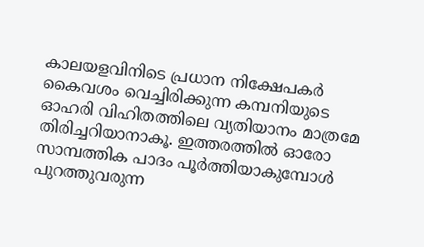കാലയളവിനിടെ പ്രധാന നിക്ഷേപകര്‍ കൈവശം വെച്ചിരിക്കുന്ന കമ്പനിയുടെ ഓഹരി വിഹിതത്തിലെ വ്യതിയാനം മാത്രമേ തിരിച്ചറിയാനാകൂ. ഇത്തരത്തില്‍ ഓരോ സാമ്പത്തിക പാദം പൂര്‍ത്തിയാകുമ്പോള്‍ പുറത്തുവരുന്ന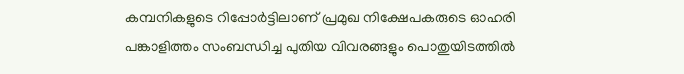കമ്പനികളുടെ റിപ്പോര്‍ട്ടിലാണ് പ്രമുഖ നിക്ഷേപകരുടെ ഓഹരി പങ്കാളിത്തം സംബന്ധിച്ച പുതിയ വിവരങ്ങളും പൊതുയിടത്തില്‍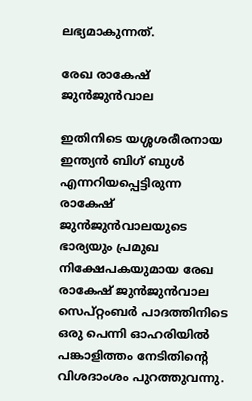ലഭ്യമാകുന്നത്.

രേഖ രാകേഷ് ജുന്‍ജുന്‍വാല

ഇതിനിടെ യശ്ശശരീരനായ ഇന്ത്യന്‍ ബിഗ് ബുള്‍ എന്നറിയപ്പെട്ടിരുന്ന രാകേഷ് ജുന്‍ജുന്‍വാലയുടെ ഭാര്യയും പ്രമുഖ നിക്ഷേപകയുമായ രേഖ രാകേഷ് ജുന്‍ജുന്‍വാല സെപ്റ്റംബര്‍ പാദത്തിനിടെ ഒരു പെന്നി ഓഹരിയില്‍ പങ്കാളിത്തം നേടിതിന്റെ വിശദാംശം പുറത്തുവന്നു.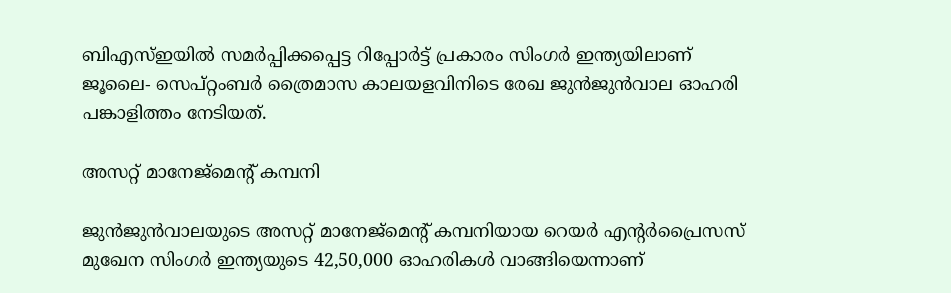ബിഎസ്ഇയില്‍ സമര്‍പ്പിക്കപ്പെട്ട റിപ്പോര്‍ട്ട് പ്രകാരം സിംഗര്‍ ഇന്ത്യയിലാണ് ജൂലൈ- സെപ്റ്റംബര്‍ ത്രൈമാസ കാലയളവിനിടെ രേഖ ജുന്‍ജുന്‍വാല ഓഹരി പങ്കാളിത്തം നേടിയത്.

അസറ്റ് മാനേജ്മെന്റ് കമ്പനി

ജുന്‍ജുന്‍വാലയുടെ അസറ്റ് മാനേജ്മെന്റ് കമ്പനിയായ റെയര്‍ എന്റര്‍പ്രൈസസ് മുഖേന സിംഗര്‍ ഇന്ത്യയുടെ 42,50,000 ഓഹരികള്‍ വാങ്ങിയെന്നാണ്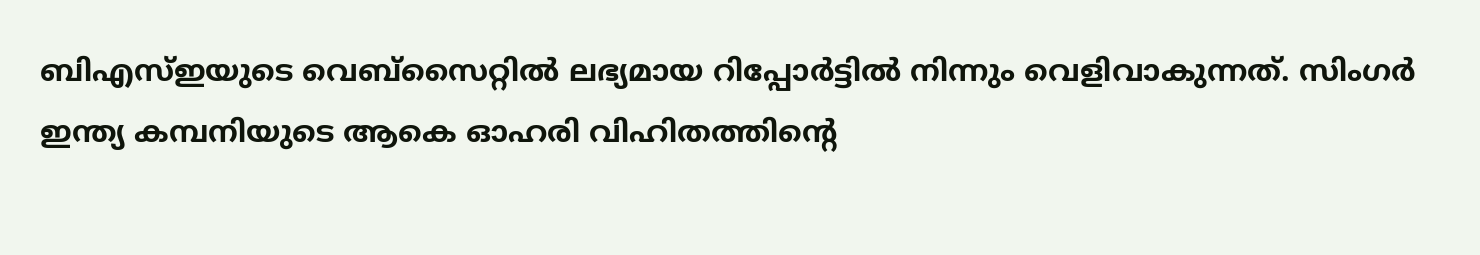ബിഎസ്ഇയുടെ വെബ്‌സൈറ്റില്‍ ലഭ്യമായ റിപ്പോര്‍ട്ടില്‍ നിന്നും വെളിവാകുന്നത്. സിംഗര്‍ ഇന്ത്യ കമ്പനിയുടെ ആകെ ഓഹരി വിഹിതത്തിന്റെ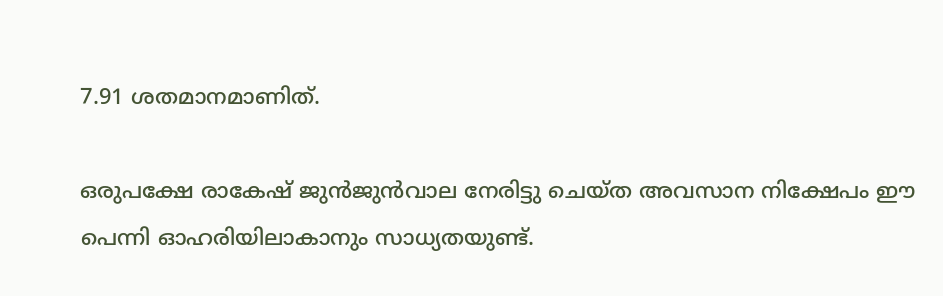7.91 ശതമാനമാണിത്.

ഒരുപക്ഷേ രാകേഷ് ജുന്‍ജുന്‍വാല നേരിട്ടു ചെയ്ത അവസാന നിക്ഷേപം ഈ പെന്നി ഓഹരിയിലാകാനും സാധ്യതയുണ്ട്.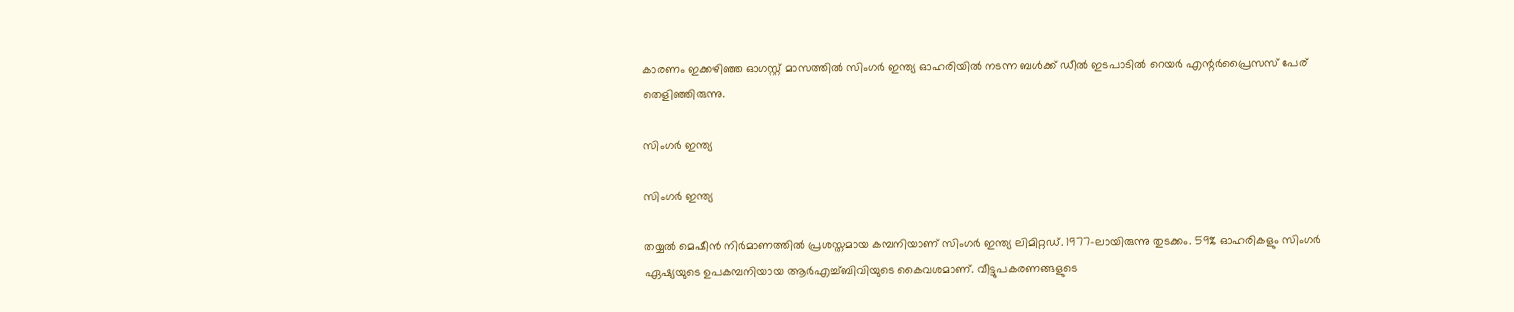കാരണം ഇക്കഴിഞ്ഞ ഓഗസ്റ്റ് മാസത്തില്‍ സിംഗര്‍ ഇന്ത്യ ഓഹരിയില്‍ നടന്ന ബള്‍ക്ക് ഡീല്‍ ഇടപാടില്‍ റെയര്‍ എന്റര്‍പ്രൈസസ് പേര് തെളിഞ്ഞിരുന്നു.

സിംഗര്‍ ഇന്ത്യ

സിംഗര്‍ ഇന്ത്യ

തയ്യല്‍ മെഷീന്‍ നിര്‍മാണത്തില്‍ പ്രശസ്തമായ കമ്പനിയാണ് സിംഗര്‍ ഇന്ത്യ ലിമിറ്റഡ്. 1977-ലായിരുന്നു തുടക്കം. 59% ഓഹരികളും സിംഗര്‍ ഏഷ്യയുടെ ഉപകമ്പനിയായ ആര്‍എച്ച്ബിവിയുടെ കൈവശമാണ്. വീട്ടുപകരണങ്ങളുടെ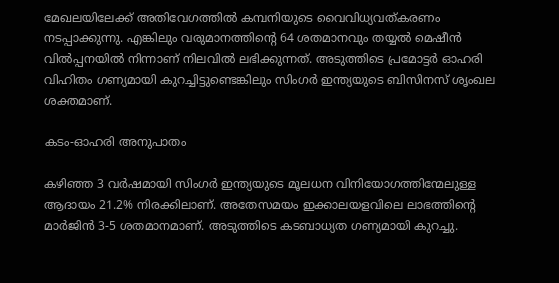മേഖലയിലേക്ക് അതിവേഗത്തില്‍ കമ്പനിയുടെ വൈവിധ്യവത്കരണം നടപ്പാക്കുന്നു. എങ്കിലും വരുമാനത്തിന്റെ 64 ശതമാനവും തയ്യല്‍ മെഷീന്‍ വില്‍പ്പനയില്‍ നിന്നാണ് നിലവില്‍ ലഭിക്കുന്നത്. അടുത്തിടെ പ്രമോട്ടര്‍ ഓഹരി വിഹിതം ഗണ്യമായി കുറച്ചിട്ടുണ്ടെങ്കിലും സിംഗര്‍ ഇന്ത്യയുടെ ബിസിനസ് ശൃംഖല ശക്തമാണ്.

കടം-ഓഹരി അനുപാതം

കഴിഞ്ഞ 3 വര്‍ഷമായി സിംഗര്‍ ഇന്ത്യയുടെ മൂലധന വിനിയോഗത്തിന്മേലുള്ള ആദായം 21.2% നിരക്കിലാണ്. അതേസമയം ഇക്കാലയളവിലെ ലാഭത്തിന്റെ മാര്‍ജിന്‍ 3-5 ശതമാനമാണ്. അടുത്തിടെ കടബാധ്യത ഗണ്യമായി കുറച്ചു.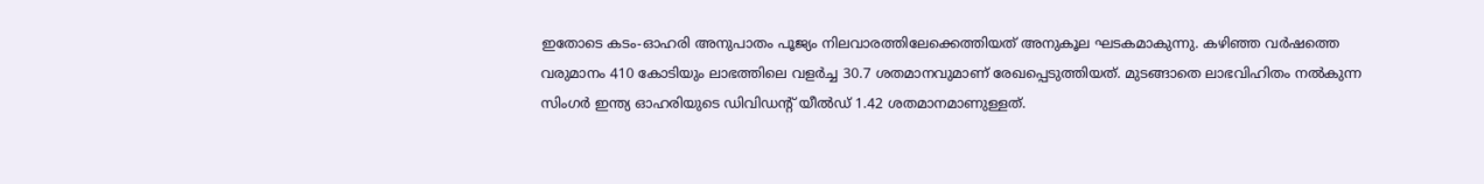ഇതോടെ കടം-ഓഹരി അനുപാതം പൂജ്യം നിലവാരത്തിലേക്കെത്തിയത് അനുകൂല ഘടകമാകുന്നു. കഴിഞ്ഞ വര്‍ഷത്തെ വരുമാനം 410 കോടിയും ലാഭത്തിലെ വളര്‍ച്ച 30.7 ശതമാനവുമാണ് രേഖപ്പെടുത്തിയത്. മുടങ്ങാതെ ലാഭവിഹിതം നല്‍കുന്ന സിംഗര്‍ ഇന്ത്യ ഓഹരിയുടെ ഡിവിഡന്റ് യീല്‍ഡ് 1.42 ശതമാനമാണുള്ളത്.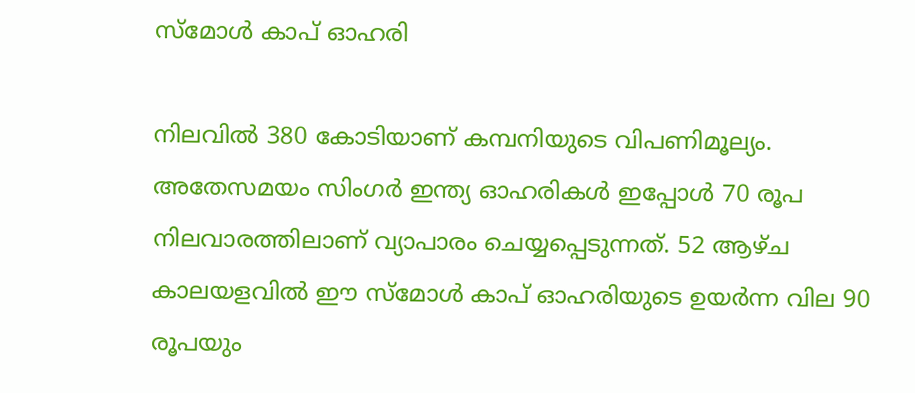സ്‌മോള്‍ കാപ് ഓഹരി

നിലവില്‍ 380 കോടിയാണ് കമ്പനിയുടെ വിപണിമൂല്യം. അതേസമയം സിംഗര്‍ ഇന്ത്യ ഓഹരികള്‍ ഇപ്പോള്‍ 70 രൂപ നിലവാരത്തിലാണ് വ്യാപാരം ചെയ്യപ്പെടുന്നത്. 52 ആഴ്ച കാലയളവില്‍ ഈ സ്‌മോള്‍ കാപ് ഓഹരിയുടെ ഉയര്‍ന്ന വില 90 രൂപയും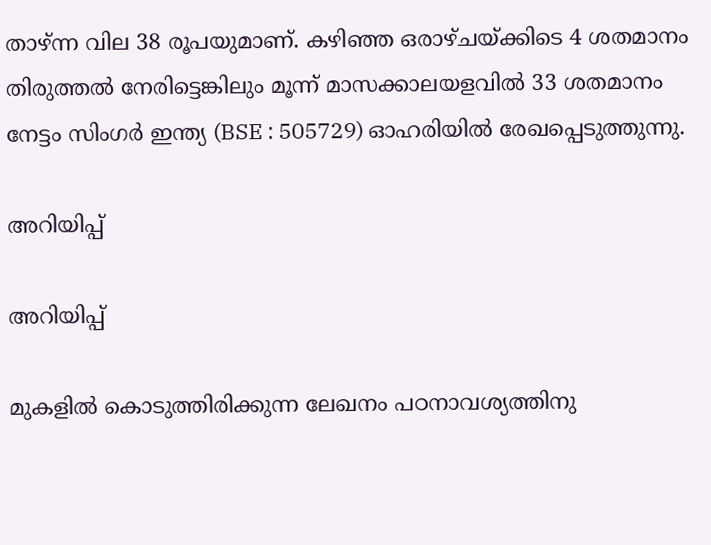താഴ്ന്ന വില 38 രൂപയുമാണ്. കഴിഞ്ഞ ഒരാഴ്ചയ്ക്കിടെ 4 ശതമാനം തിരുത്തല്‍ നേരിട്ടെങ്കിലും മൂന്ന് മാസക്കാലയളവില്‍ 33 ശതമാനം നേട്ടം സിംഗര്‍ ഇന്ത്യ (BSE : 505729) ഓഹരിയില്‍ രേഖപ്പെടുത്തുന്നു.

അറിയിപ്പ്

അറിയിപ്പ്

മുകളില്‍ കൊടുത്തിരിക്കുന്ന ലേഖനം പഠനാവശ്യത്തിനു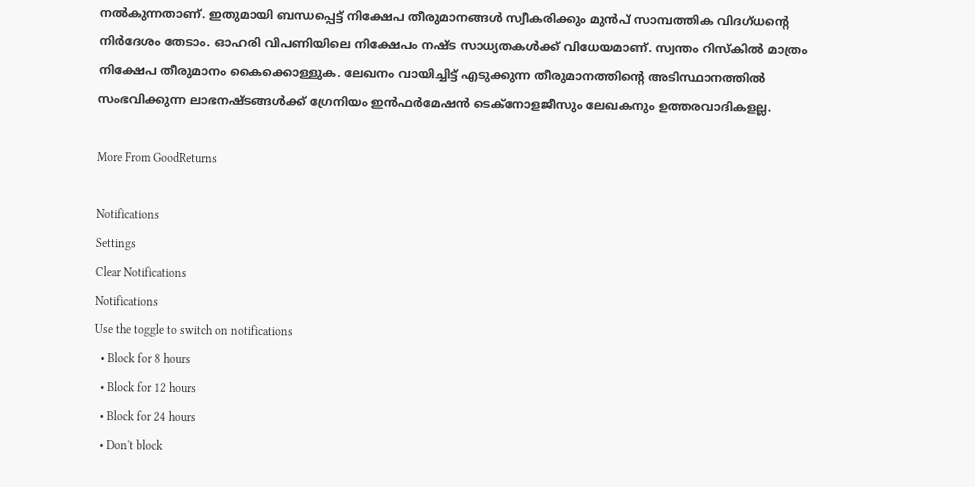നല്‍കുന്നതാണ്. ഇതുമായി ബന്ധപ്പെട്ട് നിക്ഷേപ തീരുമാനങ്ങള്‍ സ്വീകരിക്കും മുന്‍പ് സാമ്പത്തിക വിദഗ്ധന്റെ നിര്‍ദേശം തേടാം. ഓഹരി വിപണിയിലെ നിക്ഷേപം നഷ്ട സാധ്യതകള്‍ക്ക് വിധേയമാണ്. സ്വന്തം റിസ്‌കില്‍ മാത്രം നിക്ഷേപ തീരുമാനം കൈക്കൊള്ളുക. ലേഖനം വായിച്ചിട്ട് എടുക്കുന്ന തീരുമാനത്തിന്റെ അടിസ്ഥാനത്തില്‍ സംഭവിക്കുന്ന ലാഭനഷ്ടങ്ങള്‍ക്ക് ഗ്രേനിയം ഇന്‍ഫര്‍മേഷന്‍ ടെക്നോളജീസും ലേഖകനും ഉത്തരവാദികളല്ല.

More From GoodReturns

Notifications
Settings
Clear Notifications
Notifications
Use the toggle to switch on notifications
  • Block for 8 hours
  • Block for 12 hours
  • Block for 24 hours
  • Don't block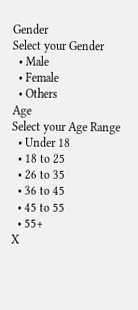Gender
Select your Gender
  • Male
  • Female
  • Others
Age
Select your Age Range
  • Under 18
  • 18 to 25
  • 26 to 35
  • 36 to 45
  • 45 to 55
  • 55+
X